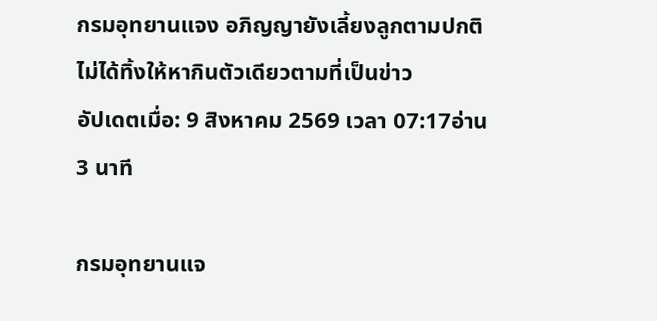กรมอุทยานแจง อภิญญายังเลี้ยงลูกตามปกติ ไม่ได้ทิ้งให้หากินตัวเดียวตามที่เป็นข่าว
อัปเดตเมื่อ: 9 สิงหาคม 2569 เวลา 07:17อ่าน 3 นาที

กรมอุทยานแจ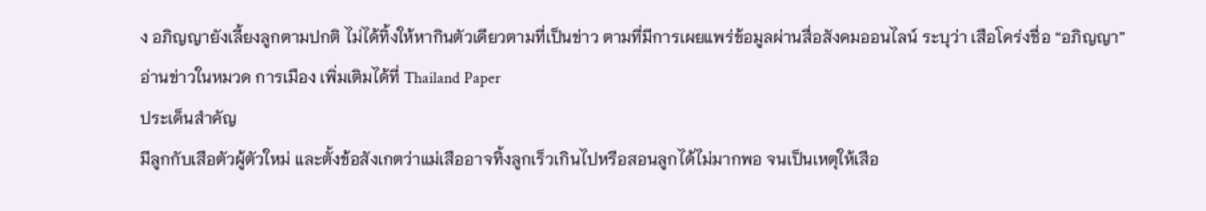ง อภิญญายังเลี้ยงลูกตามปกติ ไม่ได้ทิ้งให้หากินตัวเดียวตามที่เป็นข่าว ตามที่มีการเผยแพร่ข้อมูลผ่านสื่อสังคมออนไลน์ ระบุว่า เสือโคร่งชื่อ “อภิญญา”
อ่านข่าวในหมวด การเมือง เพิ่มเติมได้ที่ Thailand Paper
ประเด็นสำคัญ
มีลูกกับเสือตัวผู้ตัวใหม่ และตั้งข้อสังเกตว่าแม่เสืออาจทิ้งลูกเร็วเกินไปหรือสอนลูกได้ไม่มากพอ จนเป็นเหตุให้เสือ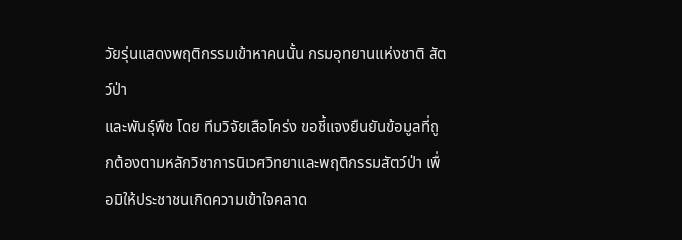วัยรุ่นแสดงพฤติกรรมเข้าหาคนนั้น กรมอุทยานแห่งชาติ สัตว์ป่า
และพันธุ์พืช โดย ทีมวิจัยเสือโคร่ง ขอชี้แจงยืนยันข้อมูลที่ถูกต้องตามหลักวิชาการนิเวศวิทยาและพฤติกรรมสัตว์ป่า เพื่อมิให้ประชาชนเกิดความเข้าใจคลาด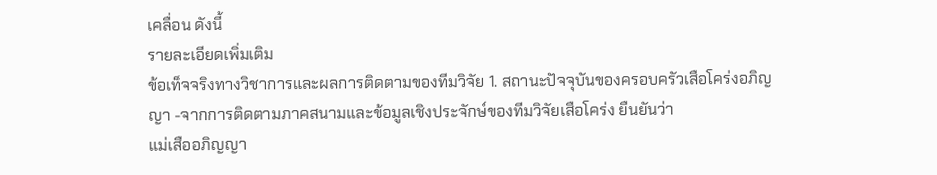เคลื่อน ดังนี้
รายละเอียดเพิ่มเติม
ข้อเท็จจริงทางวิชาการและผลการติดตามของทีมวิจัย 1. สถานะปัจจุบันของครอบครัวเสือโคร่งอภิญญา -จากการติดตามภาคสนามและข้อมูลเชิงประจักษ์ของทีมวิจัยเสือโคร่ง ยืนยันว่า
แม่เสืออภิญญา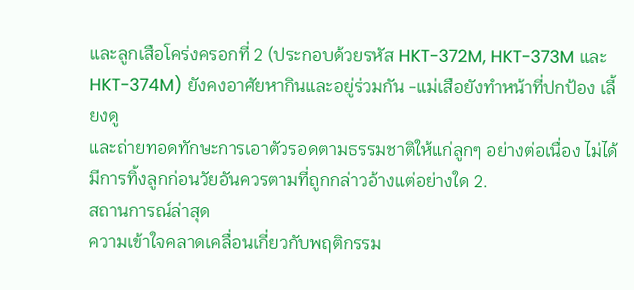และลูกเสือโคร่งครอกที่ 2 (ประกอบด้วยรหัส HKT-372M, HKT-373M และ HKT-374M) ยังคงอาศัยหากินและอยู่ร่วมกัน -แม่เสือยังทำหน้าที่ปกป้อง เลี้ยงดู
และถ่ายทอดทักษะการเอาตัวรอดตามธรรมชาติให้แก่ลูกๆ อย่างต่อเนื่อง ไม่ได้มีการทิ้งลูกก่อนวัยอันควรตามที่ถูกกล่าวอ้างแต่อย่างใด 2.
สถานการณ์ล่าสุด
ความเข้าใจคลาดเคลื่อนเกี่ยวกับพฤติกรรม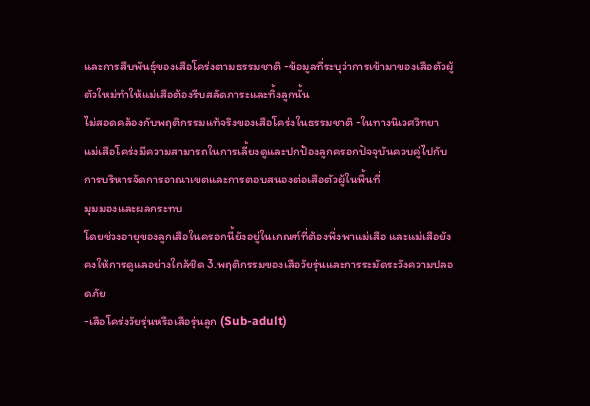และการสืบพันธุ์ของเสือโคร่งตามธรรมชาติ -ข้อมูลที่ระบุว่าการเข้ามาของเสือตัวผู้ตัวใหม่ทำให้แม่เสือต้องรีบสลัดภาระและทิ้งลูกนั้น
ไม่สอดคล้องกับพฤติกรรมแท้จริงของเสือโคร่งในธรรมชาติ -ในทางนิเวศวิทยา
แม่เสือโคร่งมีความสามารถในการเลี้ยงดูและปกป้องลูกครอกปัจจุบันควบคู่ไปกับการบริหารจัดการอาณาเขตและการตอบสนองต่อเสือตัวผู้ในพื้นที่
มุมมองและผลกระทบ
โดยช่วงอายุของลูกเสือในครอกนี้ยังอยู่ในเกณฑ์ที่ต้องพึ่งพาแม่เสือ และแม่เสือยังคงให้การดูแลอย่างใกล้ชิด 3.พฤติกรรมของเสือวัยรุ่นและการระมัดระวังความปลอดภัย
-เสือโคร่งวัยรุ่นหรือเสือรุ่นลูก (Sub-adult)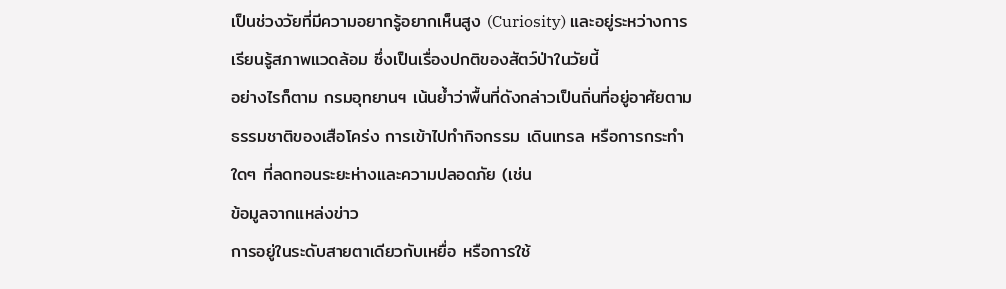เป็นช่วงวัยที่มีความอยากรู้อยากเห็นสูง (Curiosity) และอยู่ระหว่างการเรียนรู้สภาพแวดล้อม ซึ่งเป็นเรื่องปกติของสัตว์ป่าในวัยนี้
อย่างไรก็ตาม กรมอุทยานฯ เน้นย้ำว่าพื้นที่ดังกล่าวเป็นถิ่นที่อยู่อาศัยตามธรรมชาติของเสือโคร่ง การเข้าไปทำกิจกรรม เดินเทรล หรือการกระทำใดๆ ที่ลดทอนระยะห่างและความปลอดภัย (เช่น
ข้อมูลจากแหล่งข่าว
การอยู่ในระดับสายตาเดียวกับเหยื่อ หรือการใช้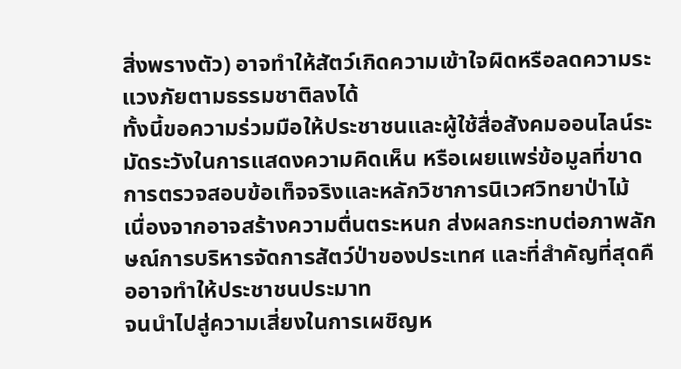สิ่งพรางตัว) อาจทำให้สัตว์เกิดความเข้าใจผิดหรือลดความระแวงภัยตามธรรมชาติลงได้
ทั้งนี้ขอความร่วมมือให้ประชาชนและผู้ใช้สื่อสังคมออนไลน์ระมัดระวังในการแสดงความคิดเห็น หรือเผยแพร่ข้อมูลที่ขาดการตรวจสอบข้อเท็จจริงและหลักวิชาการนิเวศวิทยาป่าไม้
เนื่องจากอาจสร้างความตื่นตระหนก ส่งผลกระทบต่อภาพลักษณ์การบริหารจัดการสัตว์ป่าของประเทศ และที่สำคัญที่สุดคืออาจทำให้ประชาชนประมาท
จนนำไปสู่ความเสี่ยงในการเผชิญห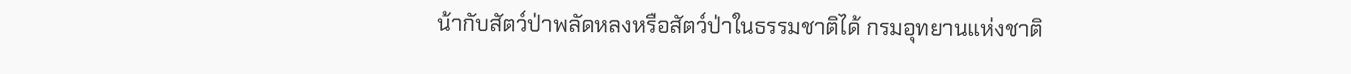น้ากับสัตว์ป่าพลัดหลงหรือสัตว์ป่าในธรรมชาติได้ กรมอุทยานแห่งชาติ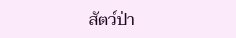สัตว์ป่า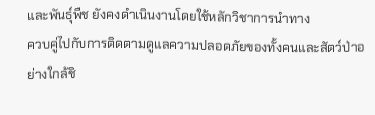และพันธุ์พืช ยังคงดำเนินงานโดยใช้หลักวิชาการนำทาง
ควบคู่ไปกับการติดตามดูแลความปลอดภัยของทั้งคนและสัตว์ป่าอย่างใกล้ชิ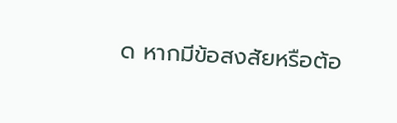ด หากมีข้อสงสัยหรือต้อ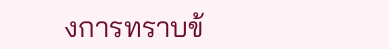งการทราบข้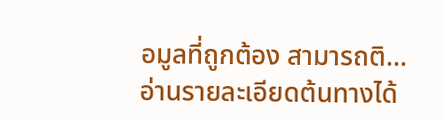อมูลที่ถูกต้อง สามารถติ…
อ่านรายละเอียดต้นทางได้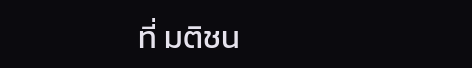ที่ มติชน